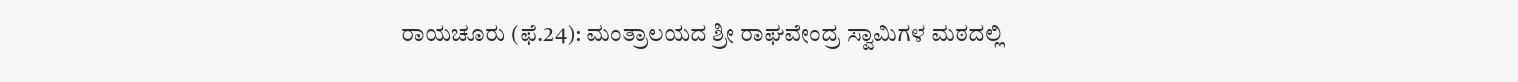ರಾಯಚೂರು (ಫೆ.24): ಮಂತ್ರಾಲಯದ ಶ್ರೀ ರಾಘವೇಂದ್ರ ಸ್ವಾಮಿಗಳ ಮಠದಲ್ಲಿ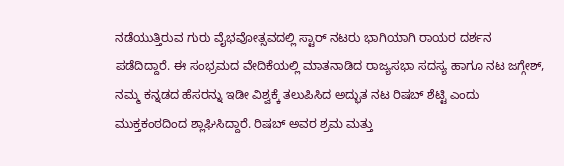ನಡೆಯುತ್ತಿರುವ ಗುರು ವೈಭವೋತ್ಸವದಲ್ಲಿ ಸ್ಟಾರ್ ನಟರು ಭಾಗಿಯಾಗಿ ರಾಯರ ದರ್ಶನ ಪಡೆದಿದ್ದಾರೆ. ಈ ಸಂಭ್ರಮದ ವೇದಿಕೆಯಲ್ಲಿ ಮಾತನಾಡಿದ ರಾಜ್ಯಸಭಾ ಸದಸ್ಯ ಹಾಗೂ ನಟ ಜಗ್ಗೇಶ್, ನಮ್ಮ ಕನ್ನಡದ ಹೆಸರನ್ನು ಇಡೀ ವಿಶ್ವಕ್ಕೆ ತಲುಪಿಸಿದ ಅದ್ಭುತ ನಟ ರಿಷಬ್ ಶೆಟ್ಟಿ ಎಂದು ಮುಕ್ತಕಂಠದಿಂದ ಶ್ಲಾಘಿಸಿದ್ದಾರೆ. ರಿಷಬ್ ಅವರ ಶ್ರಮ ಮತ್ತು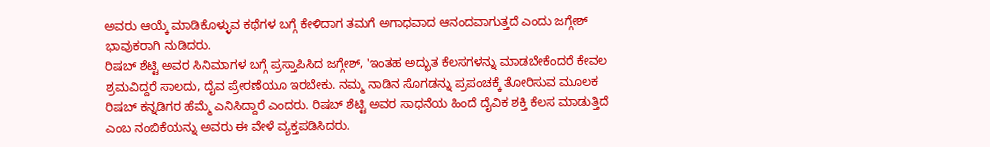ಅವರು ಆಯ್ಕೆ ಮಾಡಿಕೊಳ್ಳುವ ಕಥೆಗಳ ಬಗ್ಗೆ ಕೇಳಿದಾಗ ತಮಗೆ ಅಗಾಧವಾದ ಆನಂದವಾಗುತ್ತದೆ ಎಂದು ಜಗ್ಗೇಶ್ ಭಾವುಕರಾಗಿ ನುಡಿದರು.
ರಿಷಬ್ ಶೆಟ್ಟಿ ಅವರ ಸಿನಿಮಾಗಳ ಬಗ್ಗೆ ಪ್ರಸ್ತಾಪಿಸಿದ ಜಗ್ಗೇಶ್, 'ಇಂತಹ ಅದ್ಭುತ ಕೆಲಸಗಳನ್ನು ಮಾಡಬೇಕೆಂದರೆ ಕೇವಲ ಶ್ರಮವಿದ್ದರೆ ಸಾಲದು, ದೈವ ಪ್ರೇರಣೆಯೂ ಇರಬೇಕು. ನಮ್ಮ ನಾಡಿನ ಸೊಗಡನ್ನು ಪ್ರಪಂಚಕ್ಕೆ ತೋರಿಸುವ ಮೂಲಕ ರಿಷಬ್ ಕನ್ನಡಿಗರ ಹೆಮ್ಮೆ ಎನಿಸಿದ್ದಾರೆ ಎಂದರು. ರಿಷಬ್ ಶೆಟ್ಟಿ ಅವರ ಸಾಧನೆಯ ಹಿಂದೆ ದೈವಿಕ ಶಕ್ತಿ ಕೆಲಸ ಮಾಡುತ್ತಿದೆ ಎಂಬ ನಂಬಿಕೆಯನ್ನು ಅವರು ಈ ವೇಳೆ ವ್ಯಕ್ತಪಡಿಸಿದರು.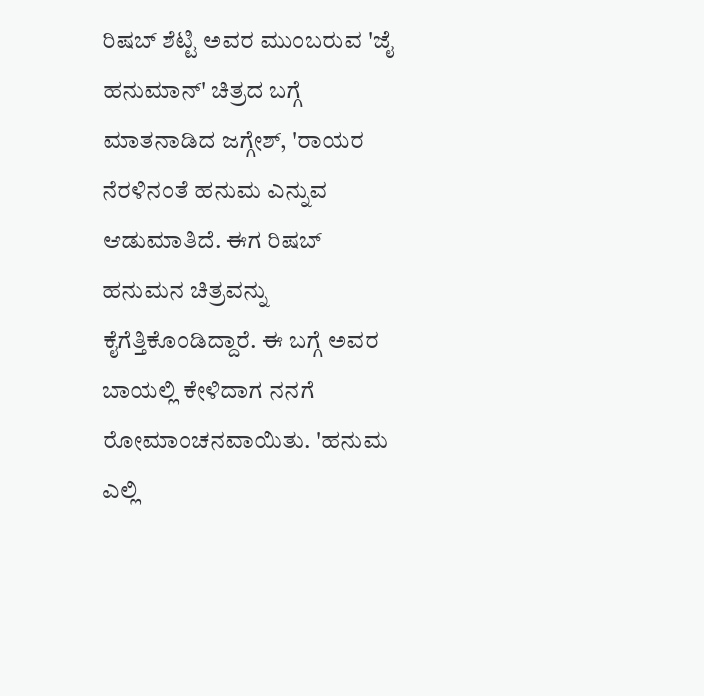ರಿಷಬ್ ಶೆಟ್ಟಿ ಅವರ ಮುಂಬರುವ 'ಜೈ ಹನುಮಾನ್' ಚಿತ್ರದ ಬಗ್ಗೆ ಮಾತನಾಡಿದ ಜಗ್ಗೇಶ್, 'ರಾಯರ ನೆರಳಿನಂತೆ ಹನುಮ ಎನ್ನುವ ಆಡುಮಾತಿದೆ. ಈಗ ರಿಷಬ್ ಹನುಮನ ಚಿತ್ರವನ್ನು ಕೈಗೆತ್ತಿಕೊಂಡಿದ್ದಾರೆ. ಈ ಬಗ್ಗೆ ಅವರ ಬಾಯಲ್ಲಿ ಕೇಳಿದಾಗ ನನಗೆ ರೋಮಾಂಚನವಾಯಿತು. 'ಹನುಮ ಎಲ್ಲಿ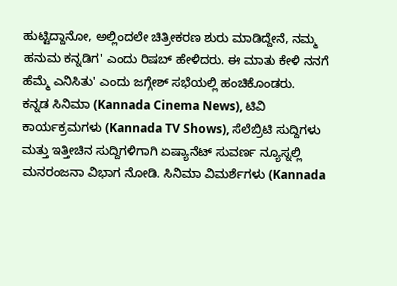ಹುಟ್ಟಿದ್ದಾನೋ, ಅಲ್ಲಿಂದಲೇ ಚಿತ್ರೀಕರಣ ಶುರು ಮಾಡಿದ್ದೇನೆ, ನಮ್ಮ ಹನುಮ ಕನ್ನಡಿಗ' ಎಂದು ರಿಷಬ್ ಹೇಳಿದರು. ಈ ಮಾತು ಕೇಳಿ ನನಗೆ ಹೆಮ್ಮೆ ಎನಿಸಿತು' ಎಂದು ಜಗ್ಗೇಶ್ ಸಭೆಯಲ್ಲಿ ಹಂಚಿಕೊಂಡರು.
ಕನ್ನಡ ಸಿನಿಮಾ (Kannada Cinema News), ಟಿವಿ ಕಾರ್ಯಕ್ರಮಗಳು (Kannada TV Shows), ಸೆಲೆಬ್ರಿಟಿ ಸುದ್ದಿಗಳು ಮತ್ತು ಇತ್ತೀಚಿನ ಸುದ್ದಿಗಳಿಗಾಗಿ ಏಷ್ಯಾನೆಟ್ ಸುವರ್ಣ ನ್ಯೂಸ್ನಲ್ಲಿ ಮನರಂಜನಾ ವಿಭಾಗ ನೋಡಿ. ಸಿನಿಮಾ ವಿಮರ್ಶೆಗಳು (Kannada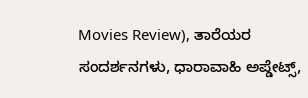Movies Review), ತಾರೆಯರ ಸಂದರ್ಶನಗಳು, ಧಾರಾವಾಹಿ ಅಪ್ಡೇಟ್ಸ್,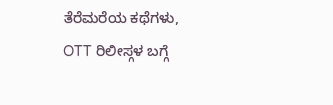ತೆರೆಮರೆಯ ಕಥೆಗಳು, OTT ರಿಲೀಸ್ಗಳ ಬಗ್ಗೆ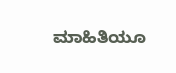ಮಾಹಿತಿಯೂ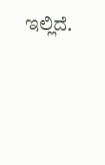ಇಲ್ಲಿದೆ.